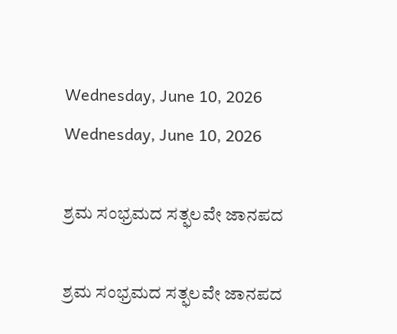Wednesday, June 10, 2026
Wednesday, June 10, 2026

ಶ್ರಮ ಸಂಭ್ರಮದ ಸತ್ಫಲವೇ ಜಾನಪದ

ಶ್ರಮ ಸಂಭ್ರಮದ ಸತ್ಫಲವೇ ಜಾನಪದ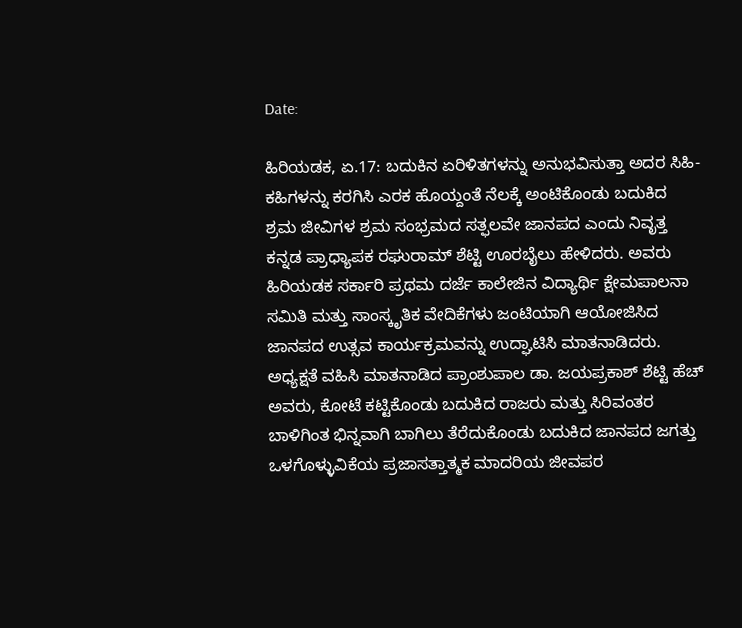Date:

ಹಿರಿಯಡಕ, ಏ.17: ಬದುಕಿನ ಏರಿಳಿತಗಳನ್ನು ಅನುಭವಿಸುತ್ತಾ ಅದರ ಸಿಹಿ-ಕಹಿಗಳನ್ನು ಕರಗಿಸಿ ಎರಕ ಹೊಯ್ದಂತೆ ನೆಲಕ್ಕೆ ಅಂಟಿಕೊಂಡು ಬದುಕಿದ ಶ್ರಮ ಜೀವಿಗಳ ಶ್ರಮ ಸಂಭ್ರಮದ ಸತ್ಫಲವೇ ಜಾನಪದ ಎಂದು ನಿವೃತ್ತ ಕನ್ನಡ ಪ್ರಾಧ್ಯಾಪಕ ರಘುರಾಮ್‌ ಶೆಟ್ಟಿ ಊರಬೈಲು ಹೇಳಿದರು. ಅವರು ಹಿರಿಯಡಕ ಸರ್ಕಾರಿ ಪ್ರಥಮ ದರ್ಜೆ ಕಾಲೇಜಿನ ವಿದ್ಯಾರ್ಥಿ ಕ್ಷೇಮಪಾಲನಾ ಸಮಿತಿ ಮತ್ತು ಸಾಂಸ್ಕೃತಿಕ ವೇದಿಕೆಗಳು ಜಂಟಿಯಾಗಿ ಆಯೋಜಿಸಿದ ಜಾನಪದ ಉತ್ಸವ ಕಾರ್ಯಕ್ರಮವನ್ನು ಉದ್ಘಾಟಿಸಿ ಮಾತನಾಡಿದರು. ಅಧ್ಯಕ್ಷತೆ ವಹಿಸಿ ಮಾತನಾಡಿದ ಪ್ರಾಂಶುಪಾಲ ಡಾ. ಜಯಪ್ರಕಾಶ್‌ ಶೆಟ್ಟಿ ಹೆಚ್‌ ಅವರು, ಕೋಟೆ ಕಟ್ಟಿಕೊಂಡು ಬದುಕಿದ ರಾಜರು ಮತ್ತು ಸಿರಿವಂತರ ಬಾಳಿಗಿಂತ ಭಿನ್ನವಾಗಿ ಬಾಗಿಲು ತೆರೆದುಕೊಂಡು ಬದುಕಿದ ಜಾನಪದ ಜಗತ್ತು ಒಳಗೊಳ್ಳುವಿಕೆಯ ಪ್ರಜಾಸತ್ತಾತ್ಮಕ ಮಾದರಿಯ ಜೀವಪರ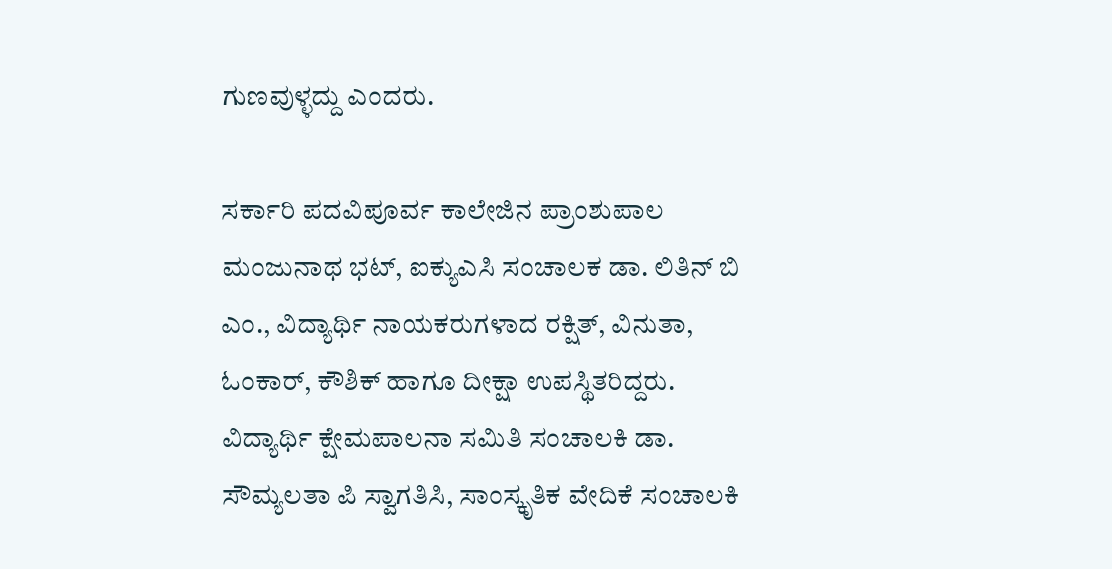ಗುಣವುಳ್ಳದ್ದು ಎಂದರು.

ಸರ್ಕಾರಿ ಪದವಿಪೂರ್ವ ಕಾಲೇಜಿನ ಪ್ರಾಂಶುಪಾಲ ಮಂಜುನಾಥ ಭಟ್‌, ಐಕ್ಯುಎಸಿ ಸಂಚಾಲಕ ಡಾ. ಲಿತಿನ್‌ ಬಿ ಎಂ., ವಿದ್ಯಾರ್ಥಿ ನಾಯಕರುಗಳಾದ ರಕ್ಷಿತ್‌, ವಿನುತಾ, ಓಂಕಾರ್‌, ಕೌಶಿಕ್‌ ಹಾಗೂ ದೀಕ್ಷಾ ಉಪಸ್ಥಿತರಿದ್ದರು. ವಿದ್ಯಾರ್ಥಿ ಕ್ಷೇಮಪಾಲನಾ ಸಮಿತಿ ಸಂಚಾಲಕಿ ಡಾ. ಸೌಮ್ಯಲತಾ ಪಿ ಸ್ವಾಗತಿಸಿ, ಸಾಂಸ್ಕೃತಿಕ ವೇದಿಕೆ ಸಂಚಾಲಕಿ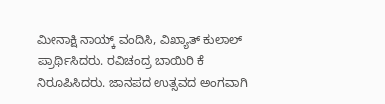ಮೀನಾಕ್ಷಿ ನಾಯ್ಕ್ ವಂದಿಸಿ, ವಿಖ್ಯಾತ್‌ ಕುಲಾಲ್‌ ಪ್ರಾರ್ಥಿಸಿದರು. ರವಿಚಂದ್ರ ಬಾಯಿರಿ ಕೆ ನಿರೂಪಿಸಿದರು. ಜಾನಪದ ಉತ್ಸವದ ಅಂಗವಾಗಿ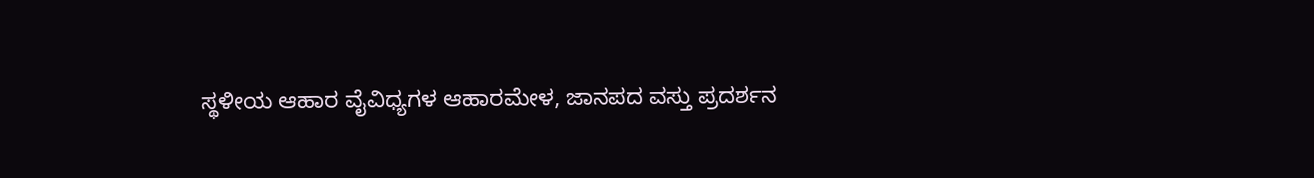ಸ್ಥಳೀಯ ಆಹಾರ ವೈವಿಧ್ಯಗಳ ಆಹಾರಮೇಳ, ಜಾನಪದ ವಸ್ತು ಪ್ರದರ್ಶನ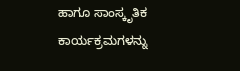ಹಾಗೂ ಸಾಂಸ್ಕೃತಿಕ ಕಾರ್ಯಕ್ರಮಗಳನ್ನು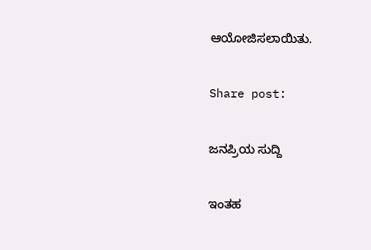ಆಯೋಜಿಸಲಾಯಿತು.

Share post:

ಜನಪ್ರಿಯ ಸುದ್ದಿ

ಇಂತಹ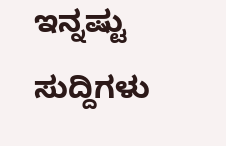ಇನ್ನಷ್ಟು ಸುದ್ದಿಗಳು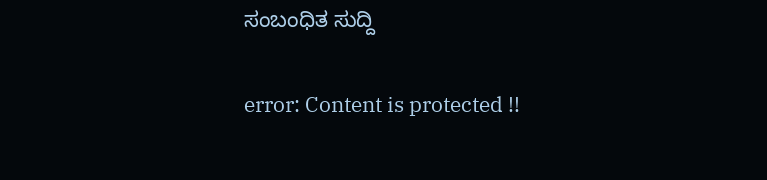ಸಂಬಂಧಿತ ಸುದ್ದಿ

error: Content is protected !!